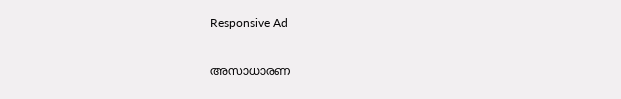Responsive Ad

അസാധാരണ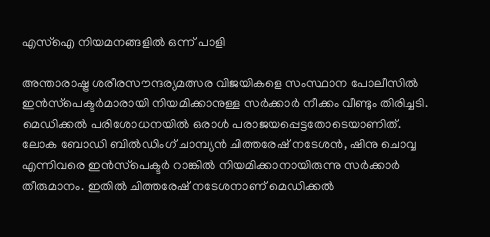എസ്ഐ നിയമനങ്ങളിൽ ഒന്ന് പാളി

അന്താരാഷ്ട്ര ശരീരസൗന്ദര്യമത്സര വിജയികളെ സംസ്ഥാന പോലീസിൽ ഇൻസ്‌പെക്ടർമാരായി നിയമിക്കാനുള്ള സർക്കാർ നീക്കം വീണ്ടും തിരിച്ചടി. മെഡിക്കൽ പരിശോധനയിൽ ഒരാൾ പരാജയപ്പെട്ടതോടെയാണിത്. ലോക ബോഡി ബിൽഡിംഗ് ചാമ്പ്യൻ ചിത്തരേഷ് നടേശൻ, ഷിനു ചൊവ്വ എന്നിവരെ ഇൻസ്‌പെക്ടർ റാങ്കിൽ നിയമിക്കാനായിരുന്നു സർക്കാർ തീരുമാനം. ഇതിൽ ചിത്തരേഷ് നടേശനാണ് മെഡിക്കൽ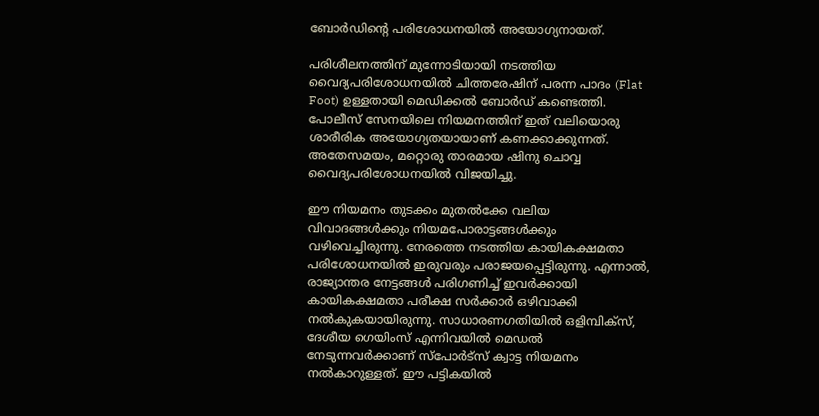ബോർഡിന്റെ പരിശോധനയിൽ അയോഗ്യനായത്.

പരിശീലനത്തിന് മുന്നോടിയായി നടത്തിയ വൈദ്യപരിശോധനയിൽ ചിത്തരേഷിന് പരന്ന പാദം (Flat Foot) ഉള്ളതായി മെഡിക്കൽ ബോർഡ് കണ്ടെത്തി. പോലീസ് സേനയിലെ നിയമനത്തിന് ഇത് വലിയൊരു ശാരീരിക അയോഗ്യതയായാണ് കണക്കാക്കുന്നത്. അതേസമയം, മറ്റൊരു താരമായ ഷിനു ചൊവ്വ വൈദ്യപരിശോധനയിൽ വിജയിച്ചു.

ഈ നിയമനം തുടക്കം മുതൽക്കേ വലിയ വിവാദങ്ങൾക്കും നിയമപോരാട്ടങ്ങൾക്കും വഴിവെച്ചിരുന്നു. നേരത്തെ നടത്തിയ കായികക്ഷമതാ പരിശോധനയിൽ ഇരുവരും പരാജയപ്പെട്ടിരുന്നു. എന്നാൽ, രാജ്യാന്തര നേട്ടങ്ങൾ പരിഗണിച്ച് ഇവർക്കായി കായികക്ഷമതാ പരീക്ഷ സർക്കാർ ഒഴിവാക്കി നൽകുകയായിരുന്നു. സാധാരണഗതിയിൽ ഒളിമ്പിക്സ്, ദേശീയ ഗെയിംസ് എന്നിവയിൽ മെഡൽ നേടുന്നവർക്കാണ് സ്പോർട്സ് ക്വാട്ട നിയമനം നൽകാറുള്ളത്. ഈ പട്ടികയിൽ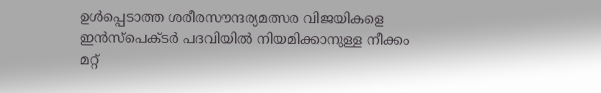ഉൾപ്പെടാത്ത ശരീരസൗന്ദര്യമത്സര വിജയികളെ ഇൻസ്പെക്ടർ പദവിയിൽ നിയമിക്കാനുള്ള നീക്കം മറ്റ്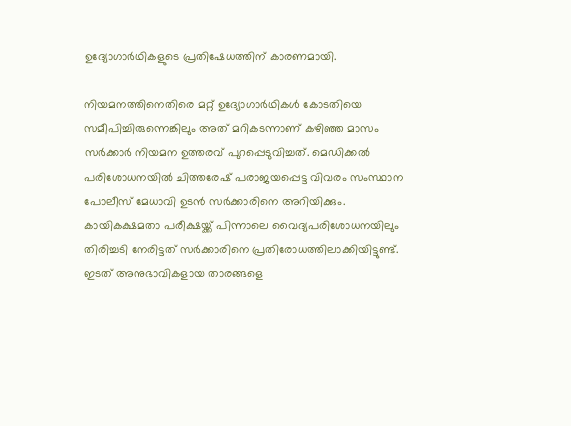ഉദ്യോഗാർഥികളുടെ പ്രതിഷേധത്തിന് കാരണമായി.

നിയമനത്തിനെതിരെ മറ്റ് ഉദ്യോഗാർഥികൾ കോടതിയെ സമീപിച്ചിരുന്നെങ്കിലും അത് മറികടന്നാണ് കഴിഞ്ഞ മാസം സർക്കാർ നിയമന ഉത്തരവ് പുറപ്പെടുവിച്ചത്. മെഡിക്കൽ പരിശോധനയിൽ ചിത്തരേഷ് പരാജയപ്പെട്ട വിവരം സംസ്ഥാന പോലീസ് മേധാവി ഉടൻ സർക്കാരിനെ അറിയിക്കും. കായികക്ഷമതാ പരീക്ഷയ്ക്ക് പിന്നാലെ വൈദ്യപരിശോധനയിലും തിരിച്ചടി നേരിട്ടത് സർക്കാരിനെ പ്രതിരോധത്തിലാക്കിയിട്ടുണ്ട്. ഇടത് അനുഭാവികളായ താരങ്ങളെ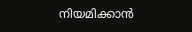നിയമിക്കാൻ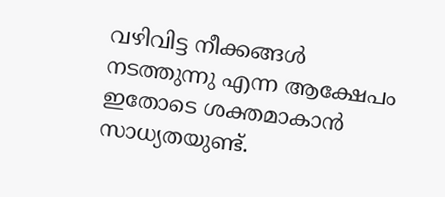വഴിവിട്ട നീക്കങ്ങൾ നടത്തുന്നു എന്ന ആക്ഷേപം ഇതോടെ ശക്തമാകാൻ സാധ്യതയുണ്ട്.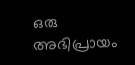ഒരു അഭിപ്രായം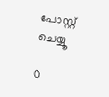പോസ്റ്റ് ചെയ്യൂ

0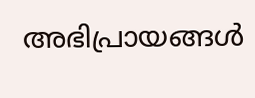അഭിപ്രായങ്ങള്‍